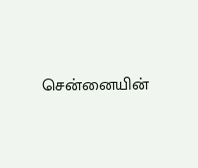சென்னையின்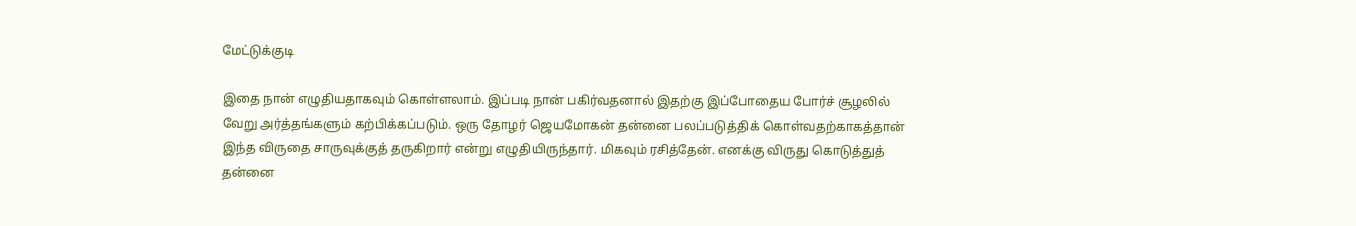மேட்டுக்குடி

இதை நான் எழுதியதாகவும் கொள்ளலாம். இப்படி நான் பகிர்வதனால் இதற்கு இப்போதைய போர்ச் சூழலில் வேறு அர்த்தங்களும் கற்பிக்கப்படும். ஒரு தோழர் ஜெயமோகன் தன்னை பலப்படுத்திக் கொள்வதற்காகத்தான் இந்த விருதை சாருவுக்குத் தருகிறார் என்று எழுதியிருந்தார். மிகவும் ரசித்தேன். எனக்கு விருது கொடுத்துத் தன்னை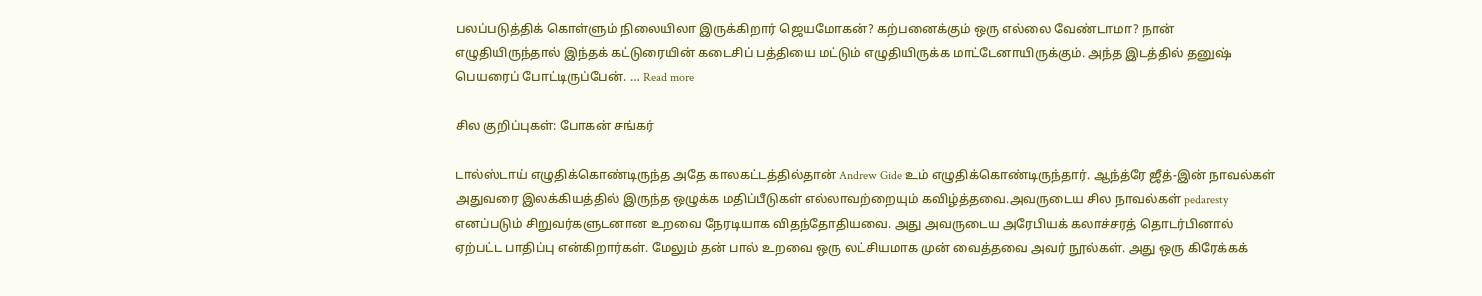பலப்படுத்திக் கொள்ளும் நிலையிலா இருக்கிறார் ஜெயமோகன்? கற்பனைக்கும் ஒரு எல்லை வேண்டாமா? நான் எழுதியிருந்தால் இந்தக் கட்டுரையின் கடைசிப் பத்தியை மட்டும் எழுதியிருக்க மாட்டேனாயிருக்கும். அந்த இடத்தில் தனுஷ் பெயரைப் போட்டிருப்பேன். … Read more

சில குறிப்புகள்: போகன் சங்கர்

டால்ஸ்டாய் எழுதிக்கொண்டிருந்த அதே காலகட்டத்தில்தான் Andrew Gide உம் எழுதிக்கொண்டிருந்தார். ஆந்த்ரே ஜீத்-இன் நாவல்கள் அதுவரை இலக்கியத்தில் இருந்த ஒழுக்க மதிப்பீடுகள் எல்லாவற்றையும் கவிழ்த்தவை.அவருடைய சில நாவல்கள் pedaresty எனப்படும் சிறுவர்களுடனான உறவை நேரடியாக விதந்தோதியவை. அது அவருடைய அரேபியக் கலாச்சரத் தொடர்பினால் ஏற்பட்ட பாதிப்பு என்கிறார்கள். மேலும் தன் பால் உறவை ஒரு லட்சியமாக முன் வைத்தவை அவர் நூல்கள். அது ஒரு கிரேக்கக்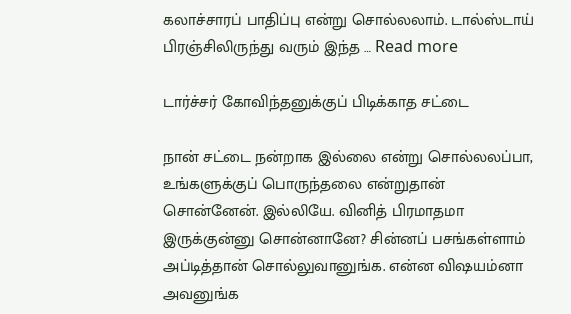கலாச்சாரப் பாதிப்பு என்று சொல்லலாம். டால்ஸ்டாய் பிரஞ்சிலிருந்து வரும் இந்த … Read more

டார்ச்சர் கோவிந்தனுக்குப் பிடிக்காத சட்டை

நான் சட்டை நன்றாக இல்லை என்று சொல்லலப்பா, உங்களுக்குப் பொருந்தலை என்றுதான் சொன்னேன். இல்லியே. வினித் பிரமாதமா இருக்குன்னு சொன்னானே? சின்னப் பசங்கள்ளாம் அப்டித்தான் சொல்லுவானுங்க. என்ன விஷயம்னா அவனுங்க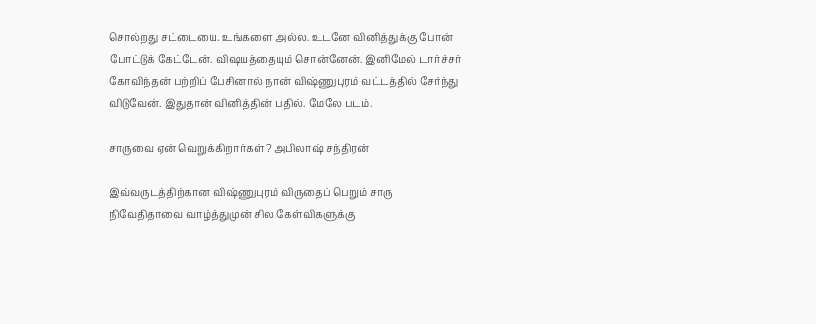சொல்றது சட்டையை. உங்களை அல்ல. உடனே வினித்துக்கு போன் போட்டுக் கேட்டேன். விஷயத்தையும் சொன்னேன். இனிமேல் டார்ச்சர் கோவிந்தன் பற்றிப் பேசினால் நான் விஷ்ணுபுரம் வட்டத்தில் சேர்ந்து விடுவேன். இதுதான் வினித்தின் பதில். மேலே படம்.

சாருவை ஏன் வெறுக்கிறார்கள்? அபிலாஷ் சந்திரன்

இவ்வருடத்திற்கான விஷ்ணுபுரம் விருதைப் பெறும் சாரு நிவேதிதாவை வாழ்த்துமுன் சில கேள்விகளுக்கு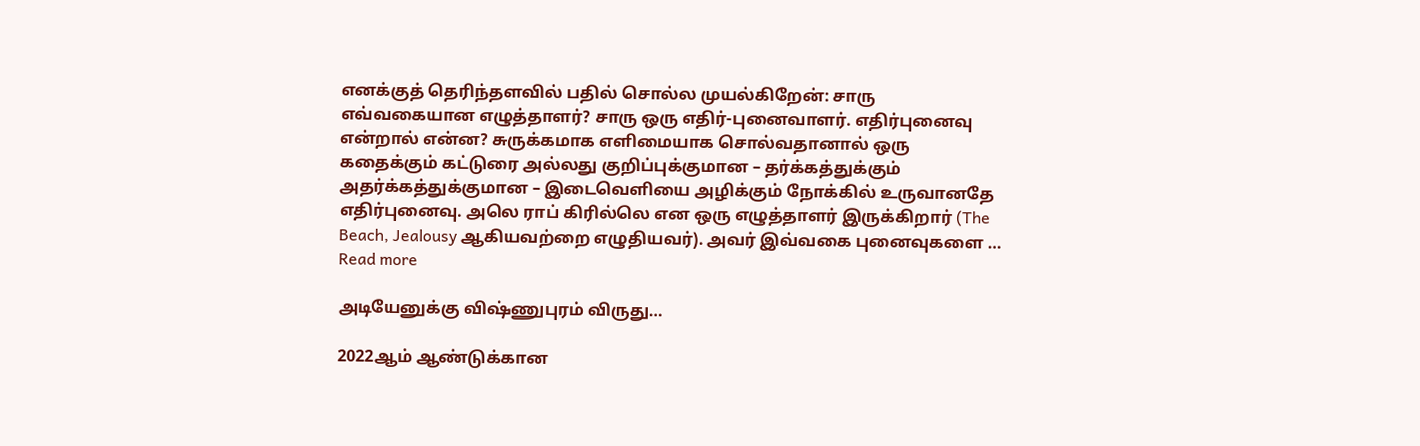எனக்குத் தெரிந்தளவில் பதில் சொல்ல முயல்கிறேன்: சாரு எவ்வகையான எழுத்தாளர்? சாரு ஒரு எதிர்-புனைவாளர். எதிர்புனைவு என்றால் என்ன? சுருக்கமாக எளிமையாக சொல்வதானால் ஒரு கதைக்கும் கட்டுரை அல்லது குறிப்புக்குமான – தர்க்கத்துக்கும் அதர்க்கத்துக்குமான – இடைவெளியை அழிக்கும் நோக்கில் உருவானதே எதிர்புனைவு. அலெ ராப் கிரில்லெ என ஒரு எழுத்தாளர் இருக்கிறார் (The Beach, Jealousy ஆகியவற்றை எழுதியவர்). அவர் இவ்வகை புனைவுகளை … Read more

அடியேனுக்கு விஷ்ணுபுரம் விருது…

2022ஆம் ஆண்டுக்கான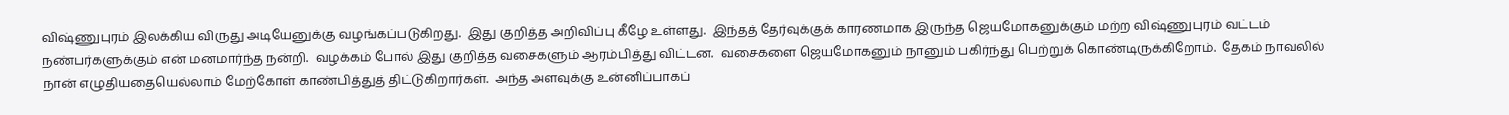விஷ்ணுபுரம் இலக்கிய விருது அடியேனுக்கு வழங்கப்படுகிறது.  இது குறித்த அறிவிப்பு கீழே உள்ளது.  இந்தத் தேர்வுக்குக் காரணமாக இருந்த ஜெயமோகனுக்கும் மற்ற விஷ்ணுபுரம் வட்டம் நண்பர்களுக்கும் என் மனமார்ந்த நன்றி.  வழக்கம் போல் இது குறித்த வசைகளும் ஆரம்பித்து விட்டன.  வசைகளை ஜெயமோகனும் நானும் பகிர்ந்து பெற்றுக் கொண்டிருக்கிறோம்.  தேகம் நாவலில் நான் எழுதியதையெல்லாம் மேற்கோள் காண்பித்துத் திட்டுகிறார்கள்.  அந்த அளவுக்கு உன்னிப்பாகப்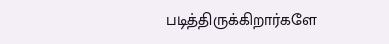படித்திருக்கிறார்களே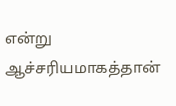என்று ஆச்சரியமாகத்தான்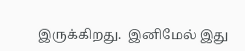இருக்கிறது.  இனிமேல் இது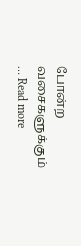போன்ற வசைகளுக்கும் … Read more